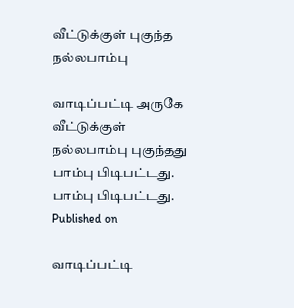வீட்டுக்குள் புகுந்த நல்லபாம்பு

வாடிப்பட்டி அருகே வீட்டுக்குள் நல்லபாம்பு புகுந்தது
பாம்பு பிடிபட்டது.
பாம்பு பிடிபட்டது.
Published on

வாடிப்பட்டி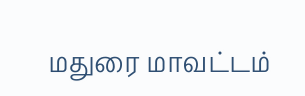மதுரை மாவட்டம்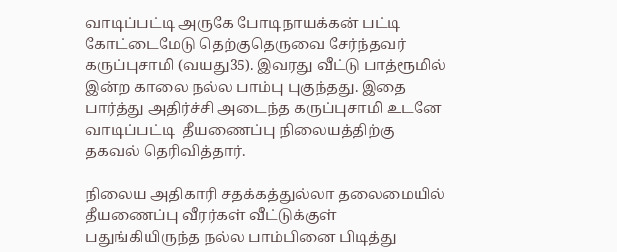வாடிப்பட்டி அருகே போடிநாயக்கன் பட்டி கோட்டைமேடு தெற்குதெருவை சேர்ந்தவர் கருப்புசாமி (வயது35). இவரது வீட்டு பாத்ரூமில் இன்ற காலை நல்ல பாம்பு புகுந்தது. இதை பார்த்து அதிர்ச்சி அடைந்த கருப்புசாமி உடனே வாடிப்பட்டி  தீயணைப்பு நிலையத்திற்கு தகவல் தெரிவித்தார்.

நிலைய அதிகாரி சதக்கத்துல்லா தலைமையில் தீயணைப்பு வீரர்கள் வீட்டுக்குள் பதுங்கியிருந்த நல்ல பாம்பினை பிடித்து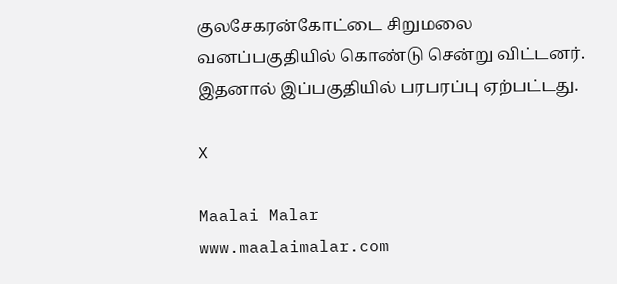குலசேகரன்கோட்டை சிறுமலை வனப்பகுதியில் கொண்டு சென்று விட்டனர். இதனால் இப்பகுதியில் பரபரப்பு ஏற்பட்டது.

X

Maalai Malar
www.maalaimalar.com